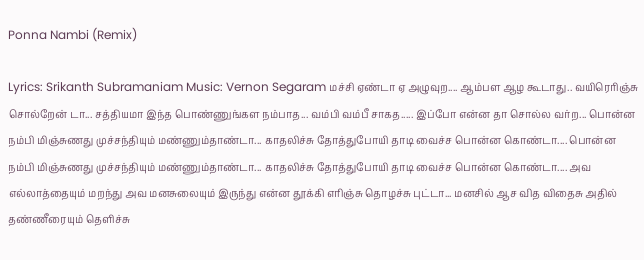Ponna Nambi (Remix)

Lyrics: Srikanth Subramaniam Music: Vernon Segaram மச்சி ஏண்டா ஏ அழுவுற.... ஆம்பள ஆழ கூடாது.. வயிரெரிஞ்சு சொல்றேன் டா... சத்தியமா இந்த பொண்ணுங்கள நம்பாத... வம்பி வம்பீ சாகத..... இப்போ என்ன தா சொல்ல வர்ற... பொன்ன நம்பி மிஞ்சுணது முச்சந்தியும் மண்ணும்தாண்டா... காதலிச்சு தோத்துபோயி தாடி வைச்ச பொன்ன கொண்டா.... பொன்ன நம்பி மிஞ்சுணது முச்சந்தியும் மண்ணும்தாண்டா... காதலிச்சு தோத்துபோயி தாடி வைச்ச பொன்ன கொண்டா.... அவ எல்லாத்தையும் மறந்து அவ மனசுலையும் இருந்து என்ன தூக்கி எரிஞ்சு தொழச்சு புட்டா... மனசில் ஆச வித விதைசு அதில் தண்ணீரையும் தெளிச்சு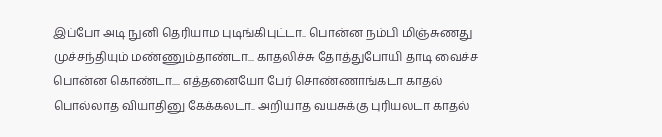இப்போ அடி நுனி தெரியாம புடிங்கிபுட்டா.. பொன்ன நம்பி மிஞ்சுணது முச்சந்தியும் மண்ணும்தாண்டா... காதலிச்சு தோத்துபோயி தாடி வைச்ச பொன்ன கொண்டா.... எத்தனையோ பேர் சொண்ணாங்கடா காதல் பொல்லாத வியாதினு கேக்கலடா.. அறியாத வயசுக்கு புரியலடா காதல்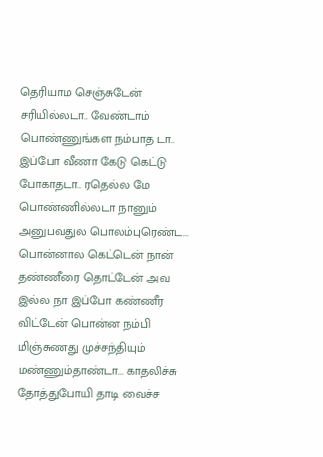தெரியாம செஞ்சுடேன் சரியில்லடா.. வேண்டாம் பொண்ணுங்கள நம்பாத டா.. இப்போ வீணா கேடு கெட்டு போகாதடா.. ரதெல்ல மே பொண்ணில்லடா நானும் அனுபவதுல பொலம்புரெண்ட... பொன்னால கெட்டென் நான் தண்ணீரை தொட்டேன் அவ இல்ல நா இப்போ கண்ணீர விட்டேன் பொன்ன நம்பி மிஞ்சுணது முச்சந்தியும் மண்ணும்தாண்டா... காதலிச்சு தோத்துபோயி தாடி வைச்ச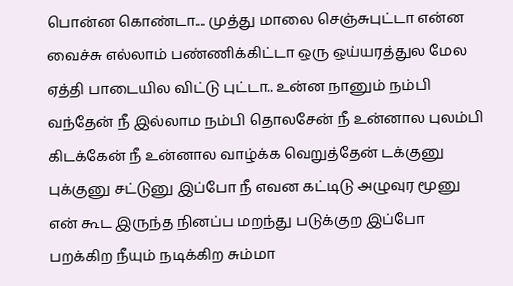பொன்ன கொண்டா.... முத்து மாலை செஞ்சுபுட்டா என்ன வைச்சு எல்லாம் பண்ணிக்கிட்டா ஒரு ஒய்யரத்துல மேல ஏத்தி பாடையில விட்டு புட்டா.. உன்ன நானும் நம்பி வந்தேன் நீ இல்லாம நம்பி தொலசேன் நீ உன்னால புலம்பி கிடக்கேன் நீ உன்னால வாழ்க்க வெறுத்தேன் டக்குனு புக்குனு சட்டுனு இப்போ நீ எவன கட்டிடு அழுவுர மூனு என் கூட இருந்த நினப்ப மறந்து படுக்குற இப்போ பறக்கிற நீயும் நடிக்கிற சும்மா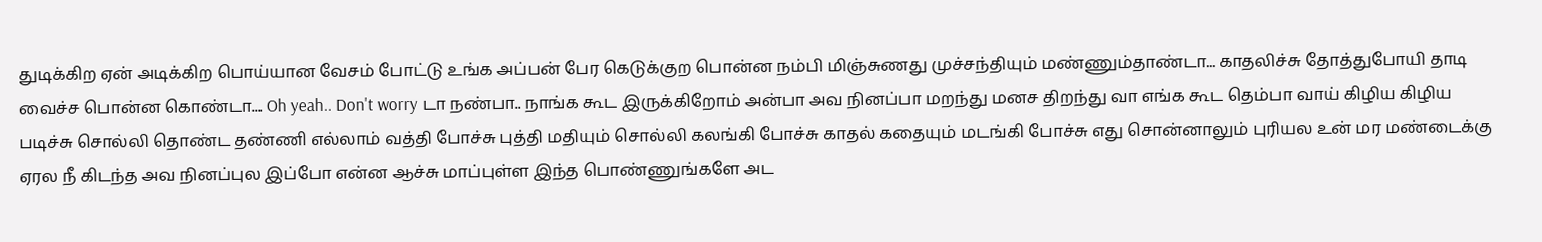துடிக்கிற ஏன் அடிக்கிற பொய்யான வேசம் போட்டு உங்க அப்பன் பேர கெடுக்குற பொன்ன நம்பி மிஞ்சுணது முச்சந்தியும் மண்ணும்தாண்டா... காதலிச்சு தோத்துபோயி தாடி வைச்ச பொன்ன கொண்டா.... Oh yeah.. Don't worry டா நண்பா.. நாங்க கூட இருக்கிறோம் அன்பா அவ நினப்பா மறந்து மனச திறந்து வா எங்க கூட தெம்பா வாய் கிழிய கிழிய படிச்சு சொல்லி தொண்ட தண்ணி எல்லாம் வத்தி போச்சு புத்தி மதியும் சொல்லி கலங்கி போச்சு காதல் கதையும் மடங்கி போச்சு எது சொன்னாலும் புரியல உன் மர மண்டைக்கு ஏரல நீ கிடந்த அவ நினப்புல இப்போ என்ன ஆச்சு மாப்புள்ள இந்த பொண்ணுங்களே அட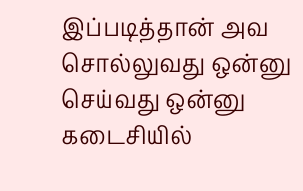இப்படித்தான் அவ சொல்லுவது ஒன்னு செய்வது ஒன்னு கடைசியில்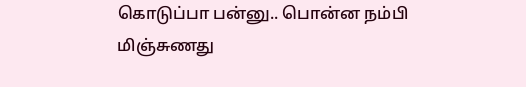கொடுப்பா பன்னு.. பொன்ன நம்பி மிஞ்சுணது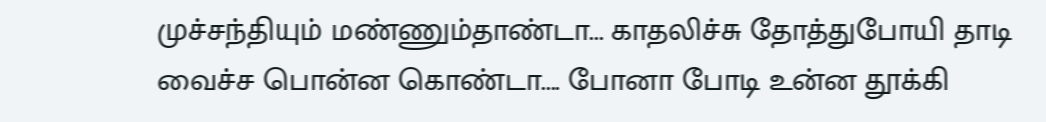முச்சந்தியும் மண்ணும்தாண்டா... காதலிச்சு தோத்துபோயி தாடி வைச்ச பொன்ன கொண்டா.... போனா போடி உன்ன தூக்கி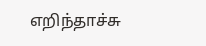எறிந்தாச்சு